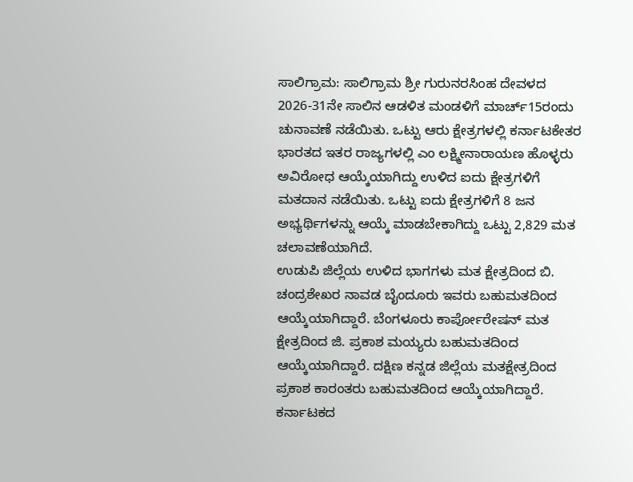ಸಾಲಿಗ್ರಾಮ: ಸಾಲಿಗ್ರಾಮ ಶ್ರೀ ಗುರುನರಸಿಂಹ ದೇವಳದ 2026-31ನೇ ಸಾಲಿನ ಆಡಳಿತ ಮಂಡಳಿಗೆ ಮಾರ್ಚ್15ರಂದು ಚುನಾವಣೆ ನಡೆಯಿತು. ಒಟ್ಟು ಆರು ಕ್ಷೇತ್ರಗಳಲ್ಲಿ ಕರ್ನಾಟಕೇತರ ಭಾರತದ ಇತರ ರಾಜ್ಯಗಳಲ್ಲಿ ಎಂ ಲಕ್ಷ್ಮೀನಾರಾಯಣ ಹೊಳ್ಳರು ಅವಿರೋಧ ಆಯ್ಕೆಯಾಗಿದ್ದು ಉಳಿದ ಐದು ಕ್ಷೇತ್ರಗಳಿಗೆ ಮತದಾನ ನಡೆಯಿತು. ಒಟ್ಟು ಐದು ಕ್ಷೇತ್ರಗಳಿಗೆ 8 ಜನ ಅಭ್ಯರ್ಥಿಗಳನ್ನು ಆಯ್ಕೆ ಮಾಡಬೇಕಾಗಿದ್ದು ಒಟ್ಟು 2,829 ಮತ ಚಲಾವಣೆಯಾಗಿದೆ.
ಉಡುಪಿ ಜಿಲ್ಲೆಯ ಉಳಿದ ಭಾಗಗಳು ಮತ ಕ್ಷೇತ್ರದಿಂದ ಬಿ. ಚಂದ್ರಶೇಖರ ನಾವಡ ಬೈಂದೂರು ಇವರು ಬಹುಮತದಿಂದ ಆಯ್ಕೆಯಾಗಿದ್ದಾರೆ. ಬೆಂಗಳೂರು ಕಾರ್ಪೋರೇಷನ್ ಮತ ಕ್ಷೇತ್ರದಿಂದ ಜಿ. ಪ್ರಕಾಶ ಮಯ್ಯರು ಬಹುಮತದಿಂದ ಆಯ್ಕೆಯಾಗಿದ್ದಾರೆ. ದಕ್ಷಿಣ ಕನ್ನಡ ಜಿಲ್ಲೆಯ ಮತಕ್ಷೇತ್ರದಿಂದ ಪ್ರಕಾಶ ಕಾರಂತರು ಬಹುಮತದಿಂದ ಆಯ್ಕೆಯಾಗಿದ್ದಾರೆ. ಕರ್ನಾಟಕದ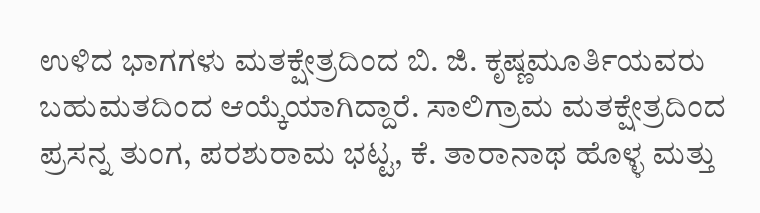ಉಳಿದ ಭಾಗಗಳು ಮತಕ್ಷೇತ್ರದಿಂದ ಬಿ. ಜಿ. ಕೃಷ್ಣಮೂರ್ತಿಯವರು ಬಹುಮತದಿಂದ ಆಯ್ಕೆಯಾಗಿದ್ದಾರೆ. ಸಾಲಿಗ್ರಾಮ ಮತಕ್ಷೇತ್ರದಿಂದ ಪ್ರಸನ್ನ ತುಂಗ, ಪರಶುರಾಮ ಭಟ್ಟ, ಕೆ. ತಾರಾನಾಥ ಹೊಳ್ಳ ಮತ್ತು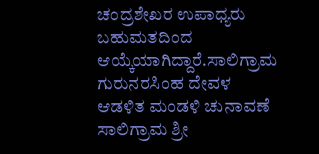ಚಂದ್ರಶೇಖರ ಉಪಾಧ್ಯರು ಬಹುಮತದಿಂದ ಆಯ್ಕೆಯಾಗಿದ್ದಾರೆ.ಸಾಲಿಗ್ರಾಮ ಗುರುನರಸಿಂಹ ದೇವಳ ಆಡಳಿತ ಮಂಡಳಿ ಚುನಾವಣೆ
ಸಾಲಿಗ್ರಾಮ ಶ್ರೀ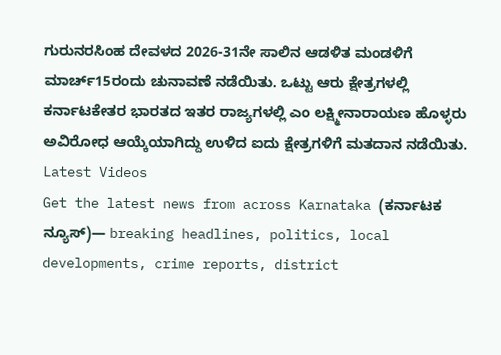ಗುರುನರಸಿಂಹ ದೇವಳದ 2026-31ನೇ ಸಾಲಿನ ಆಡಳಿತ ಮಂಡಳಿಗೆ ಮಾರ್ಚ್15ರಂದು ಚುನಾವಣೆ ನಡೆಯಿತು. ಒಟ್ಟು ಆರು ಕ್ಷೇತ್ರಗಳಲ್ಲಿ ಕರ್ನಾಟಕೇತರ ಭಾರತದ ಇತರ ರಾಜ್ಯಗಳಲ್ಲಿ ಎಂ ಲಕ್ಷ್ಮೀನಾರಾಯಣ ಹೊಳ್ಳರು ಅವಿರೋಧ ಆಯ್ಕೆಯಾಗಿದ್ದು ಉಳಿದ ಐದು ಕ್ಷೇತ್ರಗಳಿಗೆ ಮತದಾನ ನಡೆಯಿತು.
Latest Videos
Get the latest news from across Karnataka (ಕರ್ನಾಟಕ ನ್ಯೂಸ್)— breaking headlines, politics, local developments, crime reports, district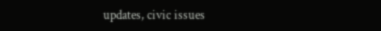updates, civic issues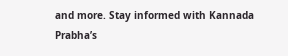and more. Stay informed with Kannada Prabha’s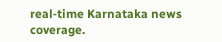real‑time Karnataka news coverage.